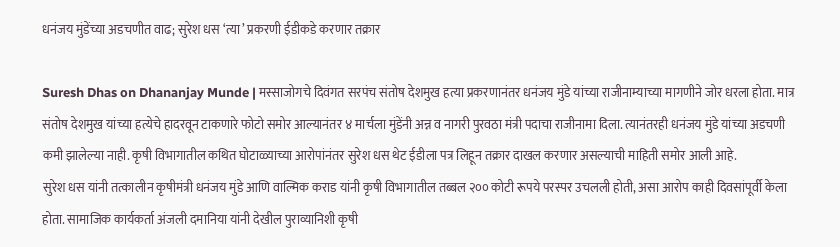धनंजय मुंडेंच्या अडचणीत वाढ; सुरेश धस ‘त्या’ प्रकरणी ईडीकडे करणार तक्रार

Suresh Dhas on Dhananjay Munde | मस्साजोगचे दिवंगत सरपंच संतोष देशमुख हत्या प्रकरणानंतर धनंजय मुंडे यांच्या राजीनाम्याच्या मागणीने जोर धरला होता. मात्र संतोष देशमुख यांच्या हत्येचे हादरवून टाकणारे फोटो समोर आल्यानंतर ४ मार्चला मुंडेंनी अन्न व नागरी पुरवठा मंत्री पदाचा राजीनामा दिला. त्यानंतरही धनंजय मुंडे यांच्या अडचणी कमी झालेल्या नाही. कृषी विभागातील कथित घोटाळ्याच्या आरोपांनंतर सुरेश धस थेट ईडीला पत्र लिहून तक्रार दाखल करणार असल्याची माहिती समोर आली आहे.
सुरेश धस यांनी तत्कालीन कृषीमंत्री धनंजय मुंडे आणि वाल्मिक कराड यांनी कृषी विभागातील तब्बल २०० कोटी रूपये परस्पर उचलली होती, असा आरोप काही दिवसांपूर्वी केला होता. सामाजिक कार्यकर्ता अंजली दमानिया यांनी देखील पुराव्यानिशी कृषी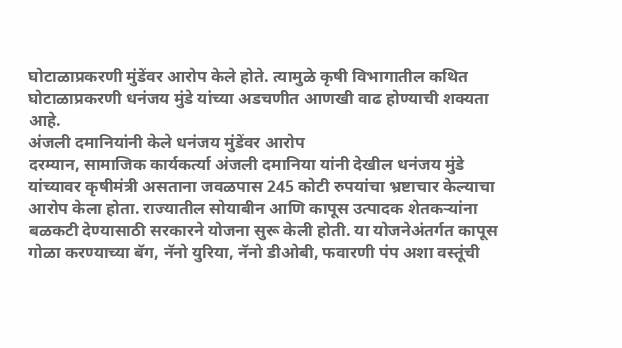घोटाळाप्रकरणी मुंडेंवर आरोप केले होते. त्यामुळे कृषी विभागातील कथित घोटाळाप्रकरणी धनंजय मुंडे यांच्या अडचणीत आणखी वाढ होण्याची शक्यता आहे.
अंजली दमानियांनी केले धनंजय मुंडेंवर आरोप
दरम्यान, सामाजिक कार्यकर्त्या अंजली दमानिया यांनी देखील धनंजय मुंडे यांच्यावर कृषीमंत्री असताना जवळपास 245 कोटी रुपयांचा भ्रष्टाचार केल्याचा आरोप केला होता. राज्यातील सोयाबीन आणि कापूस उत्पादक शेतकऱ्यांना बळकटी देण्यासाठी सरकारने योजना सुरू केली होती. या योजनेअंतर्गत कापूस गोळा करण्याच्या बॅग, नॅनो युरिया, नॅनो डीओबी, फवारणी पंप अशा वस्तूंची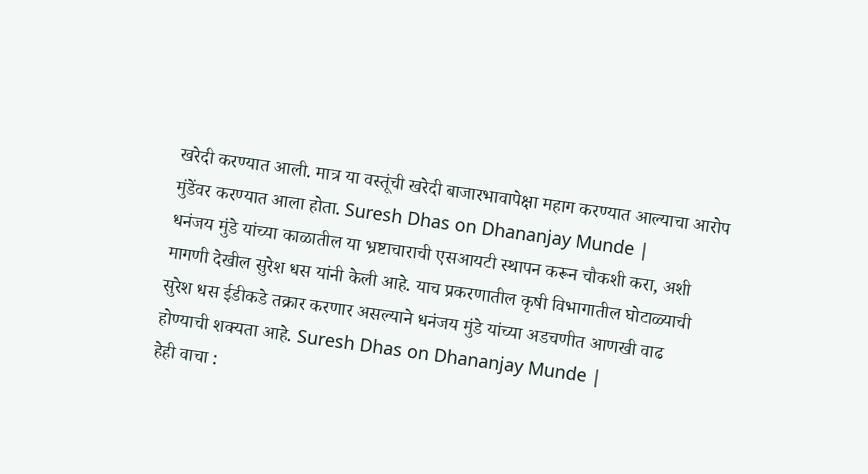खरेदी करण्यात आली. मात्र या वस्तूंची खरेदी बाजारभावापेक्षा महाग करण्यात आल्याचा आरोप मुंडेंवर करण्यात आला होता. Suresh Dhas on Dhananjay Munde |
धनंजय मुंडे यांच्या काळातील या भ्रष्टाचाराची एसआयटी स्थापन करून चौकशी करा, अशी मागणी देखील सुरेश धस यांनी केली आहे. याच प्रकरणातील कृषी विभागातील घोटाळ्याची सुरेश धस ईडीकडे तक्रार करणार असल्याने धनंजय मुंडे यांच्या अडचणीत आणखी वाढ होण्याची शक्यता आहे. Suresh Dhas on Dhananjay Munde |
हेही वाचा :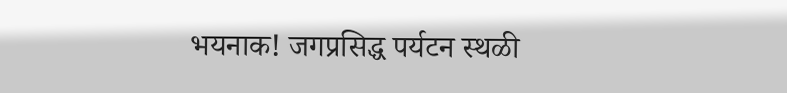भयनाक! जगप्रसिद्ध पर्यटन स्थळी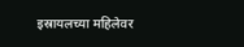इस्रायलच्या महिलेवर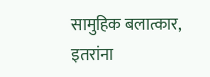सामुहिक बलात्कार, इतरांना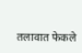तलावात फेकले